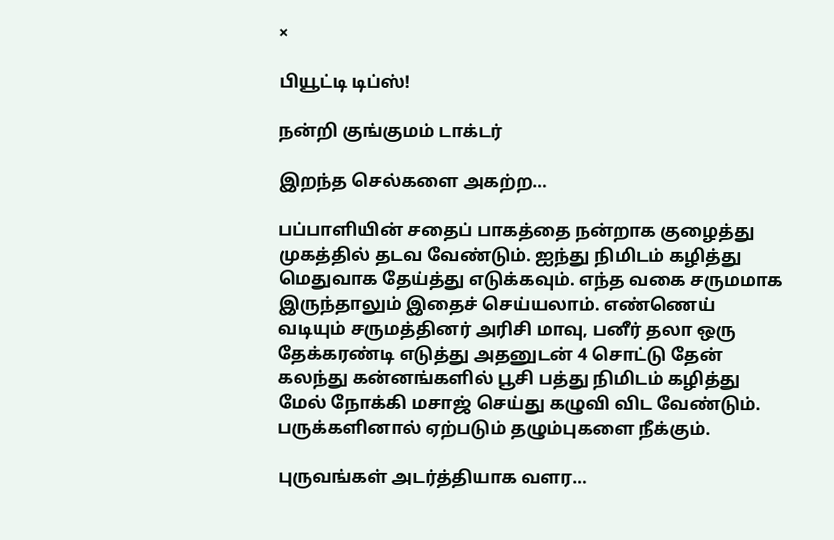×

பியூட்டி டிப்ஸ்!

நன்றி குங்குமம் டாக்டர்

இறந்த செல்களை அகற்ற…

பப்பாளியின் சதைப் பாகத்தை நன்றாக குழைத்து முகத்தில் தடவ வேண்டும். ஐந்து நிமிடம் கழித்து மெதுவாக தேய்த்து எடுக்கவும். எந்த வகை சருமமாக இருந்தாலும் இதைச் செய்யலாம். எண்ணெய் வடியும் சருமத்தினர் அரிசி மாவு, பனீர் தலா ஒரு தேக்கரண்டி எடுத்து அதனுடன் 4 சொட்டு தேன் கலந்து கன்னங்களில் பூசி பத்து நிமிடம் கழித்து மேல் நோக்கி மசாஜ் செய்து கழுவி விட வேண்டும். பருக்களினால் ஏற்படும் தழும்புகளை நீக்கும்.

புருவங்கள் அடர்த்தியாக வளர…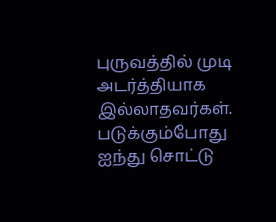புருவத்தில் முடி அடர்த்தியாக இல்லாதவர்கள். படுக்கும்போது ஐந்து சொட்டு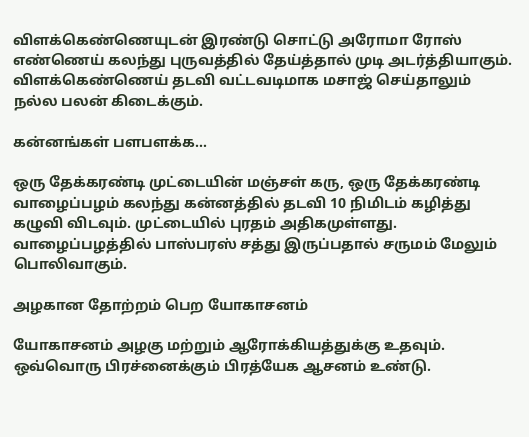விளக்கெண்ணெயுடன் இரண்டு சொட்டு அரோமா ரோஸ் எண்ணெய் கலந்து புருவத்தில் தேய்த்தால் முடி அடர்த்தியாகும். விளக்கெண்ணெய் தடவி வட்டவடிமாக மசாஜ் செய்தாலும் நல்ல பலன் கிடைக்கும்.

கன்னங்கள் பளபளக்க…

ஒரு தேக்கரண்டி முட்டையின் மஞ்சள் கரு, ஒரு தேக்கரண்டி வாழைப்பழம் கலந்து கன்னத்தில் தடவி 10 நிமிடம் கழித்து கழுவி விடவும். முட்டையில் புரதம் அதிகமுள்ளது. வாழைப்பழத்தில் பாஸ்பரஸ் சத்து இருப்பதால் சருமம் மேலும் பொலிவாகும்.

அழகான தோற்றம் பெற யோகாசனம்

யோகாசனம் அழகு மற்றும் ஆரோக்கியத்துக்கு உதவும். ஒவ்வொரு பிரச்னைக்கும் பிரத்யேக ஆசனம் உண்டு.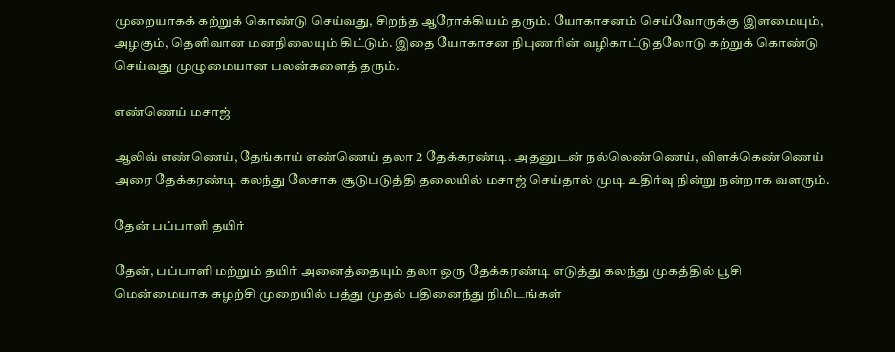முறையாகக் கற்றுக் கொண்டு செய்வது, சிறந்த ஆரோக்கியம் தரும். யோகாசனம் செய்வோருக்கு இளமையும், அழகும், தெளிவான மனநிலையும் கிட்டும். இதை யோகாசன நிபுணரின் வழிகாட்டுதலோடு கற்றுக் கொண்டு செய்வது முழுமையான பலன்களைத் தரும்.

எண்ணெய் மசாஜ்

ஆலிவ் எண்ணெய், தேங்காய் எண்ணெய் தலா 2 தேக்கரண்டி. அதனுடன் நல்லெண்ணெய், விளக்கெண்ணெய் அரை தேக்கரண்டி கலந்து லேசாக சூடுபடுத்தி தலையில் மசாஜ் செய்தால் முடி உதிர்வு நின்று நன்றாக வளரும்.

தேன் பப்பாளி தயிர்

தேன், பப்பாளி மற்றும் தயிர் அனைத்தையும் தலா ஒரு தேக்கரண்டி எடுத்து கலந்து முகத்தில் பூசி மென்மையாக சுழற்சி முறையில் பத்து முதல் பதினைந்து நிமிடங்கள்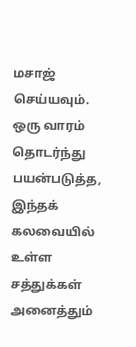மசாஜ் செய்யவும். ஒரு வாரம் தொடர்ந்து பயன்படுத்த, இந்தக் கலவையில் உள்ள சத்துக்கள் அனைத்தும்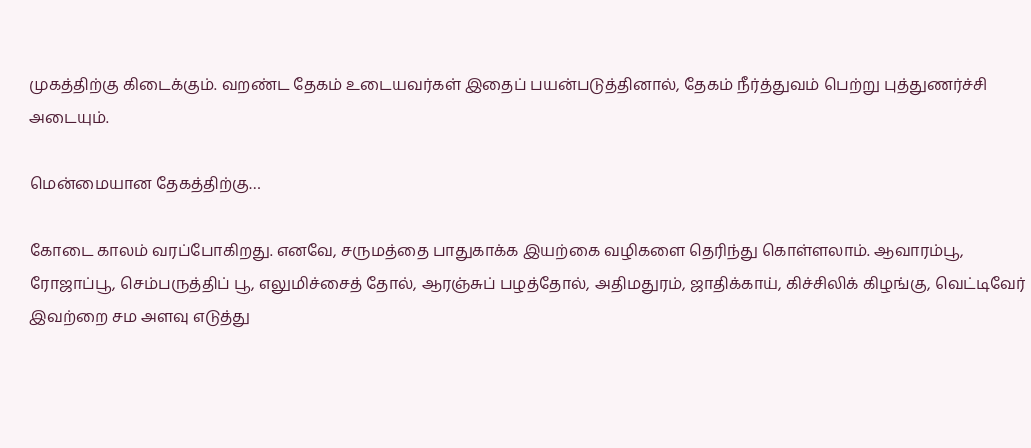முகத்திற்கு கிடைக்கும். வறண்ட தேகம் உடையவர்கள் இதைப் பயன்படுத்தினால், தேகம் நீர்த்துவம் பெற்று புத்துணர்ச்சி அடையும்.

மென்மையான தேகத்திற்கு…

கோடை காலம் வரப்போகிறது. எனவே, சருமத்தை பாதுகாக்க இயற்கை வழிகளை தெரிந்து கொள்ளலாம். ஆவாரம்பூ, ரோஜாப்பூ, செம்பருத்திப் பூ, எலுமிச்சைத் தோல், ஆரஞ்சுப் பழத்தோல், அதிமதுரம், ஜாதிக்காய், கிச்சிலிக் கிழங்கு, வெட்டிவேர் இவற்றை சம அளவு எடுத்து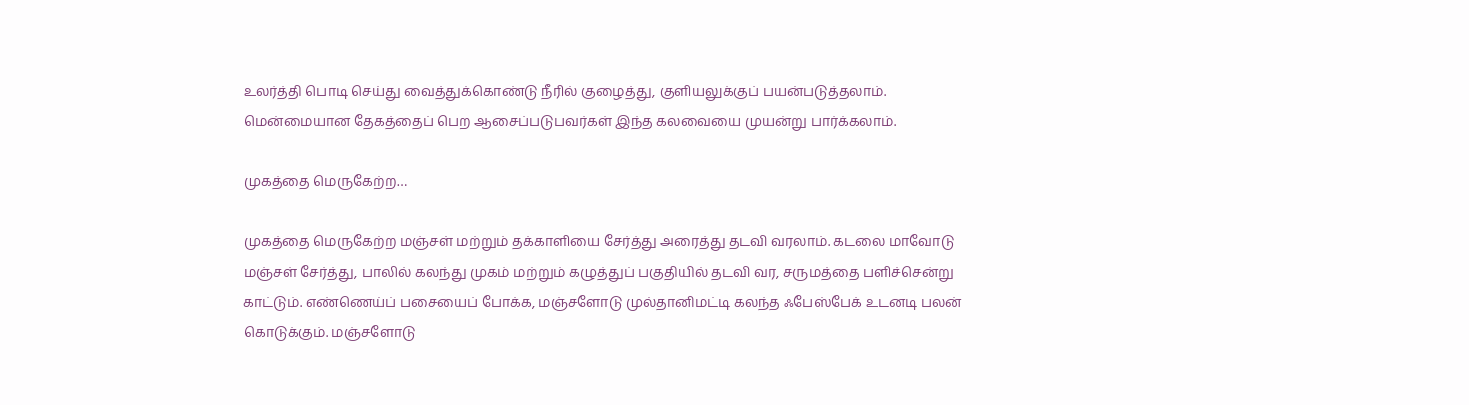உலர்த்தி பொடி செய்து வைத்துக்கொண்டு நீரில் குழைத்து, குளியலுக்குப் பயன்படுத்தலாம். மென்மையான தேகத்தைப் பெற ஆசைப்படுபவர்கள் இந்த கலவையை முயன்று பார்க்கலாம்.

முகத்தை மெருகேற்ற…

முகத்தை மெருகேற்ற மஞ்சள் மற்றும் தக்காளியை சேர்த்து அரைத்து தடவி வரலாம். கடலை மாவோடு மஞ்சள் சேர்த்து, பாலில் கலந்து முகம் மற்றும் கழுத்துப் பகுதியில் தடவி வர, சருமத்தை பளிச்சென்று காட்டும். எண்ணெய்ப் பசையைப் போக்க, மஞ்சளோடு முல்தானிமட்டி கலந்த ஃபேஸ்பேக் உடனடி பலன் கொடுக்கும். மஞ்சளோடு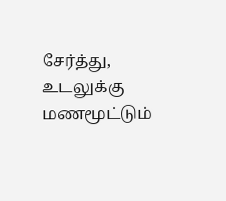சேர்த்து, உடலுக்கு மணமூட்டும்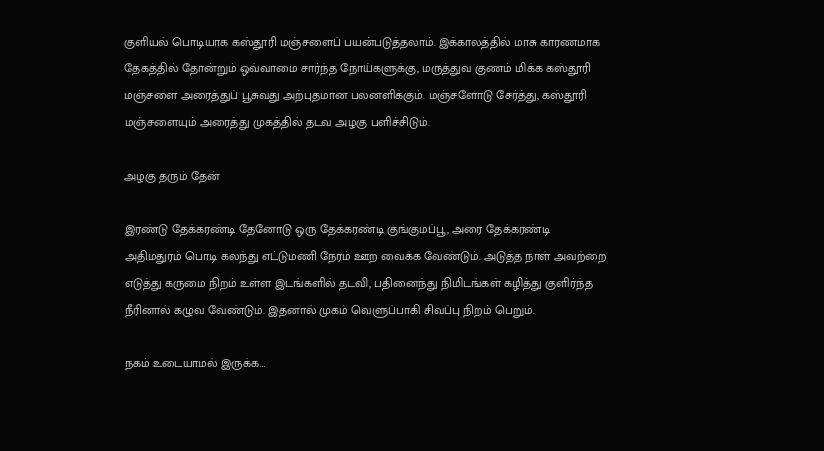குளியல் பொடியாக கஸ்தூரி மஞ்சளைப் பயன்படுத்தலாம். இக்காலத்தில் மாசு காரணமாக தேகத்தில் தோன்றும் ஒவ்வாமை சார்ந்த நோய்களுக்கு, மருத்துவ குணம் மிக்க கஸ்தூரி மஞ்சளை அரைத்துப் பூசுவது அற்புதமான பலனளிக்கும். மஞ்சளோடு சேர்த்து, கஸ்தூரி மஞ்சளையும் அரைத்து முகத்தில் தடவ அழகு பளிச்சிடும்.

அழகு தரும் தேன்

இரண்டு தேக்கரண்டி தேனோடு ஒரு தேக்கரண்டி குங்குமப்பூ, அரை தேக்கரண்டி அதிமதுரம் பொடி கலந்து எட்டுமணி நேரம் ஊற வைக்க வேண்டும். அடுத்த நாள் அவற்றை எடுத்து கருமை நிறம் உள்ள இடங்களில் தடவி, பதினைந்து நிமிடங்கள் கழித்து குளிர்ந்த நீரினால் கழுவ வேண்டும். இதனால் முகம் வெளுப்பாகி சிவப்பு நிறம் பெறும்.

நகம் உடையாமல் இருக்க…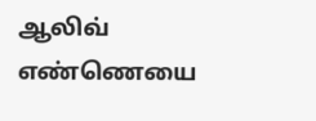ஆலிவ் எண்ணெயை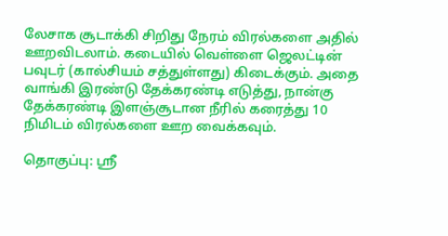லேசாக சூடாக்கி சிறிது நேரம் விரல்களை அதில் ஊறவிடலாம். கடையில் வெள்ளை ஜெலட்டின் பவுடர் (கால்சியம் சத்துள்ளது) கிடைக்கும். அதை வாங்கி இரண்டு தேக்கரண்டி எடுத்து, நான்கு தேக்கரண்டி இளஞ்சூடான நீரில் கரைத்து 10 நிமிடம் விரல்களை ஊற வைக்கவும்.

தொகுப்பு: ஸ்ரீ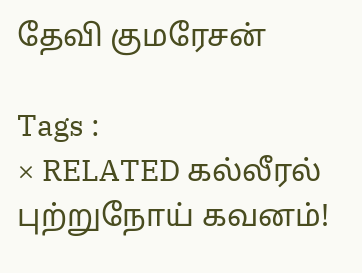தேவி குமரேசன்

Tags :
× RELATED கல்லீரல் புற்றுநோய் கவனம்!